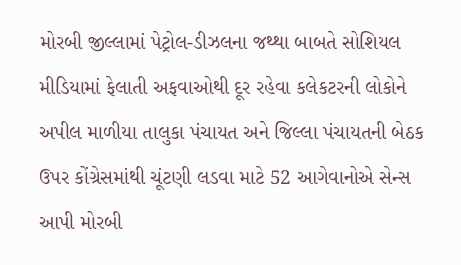મોરબી જીલ્લામાં પેટ્રોલ-ડીઝલના જથ્થા બાબતે સોશિયલ મીડિયામાં ફેલાતી અફવાઓથી દૂર રહેવા કલેકટરની લોકોને અપીલ માળીયા તાલુકા પંચાયત અને જિલ્લા પંચાયતની બેઠક ઉપર કોંગ્રેસમાંથી ચૂંટણી લડવા માટે 52 આગેવાનોએ સેન્સ આપી મોરબી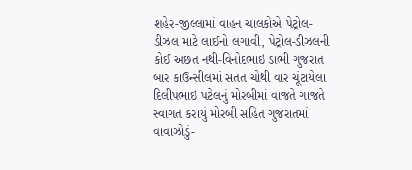શહેર-જીલ્લામાં વાહન ચાલકોએ પેટ્રોલ-ડીઝલ માટે લાઈનો લગાવી, પેટ્રોલ-ડીઝલની કોઈ અછત નથી-વિનોદભાઇ ડાભી ગુજરાત બાર કાઉન્સીલમાં સતત ચોથી વાર ચૂંટાયેલા દિલીપભાઇ પટેલનું મોરબીમાં વાજતે ગાજતે સ્વાગત કરાયું મોરબી સહિત ગુજરાતમાં વાવાઝોડું-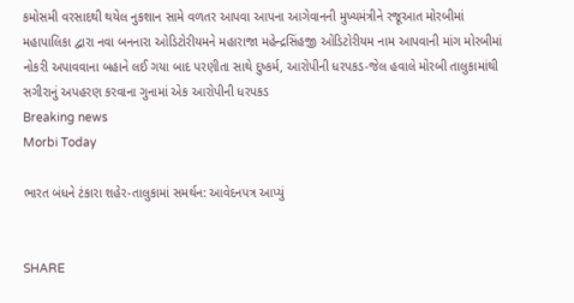કમોસમી વરસાદથી થયેલ નુકશાન સામે વળતર આપવા આપના આગેવાનની મુખ્યમંત્રીને રજૂઆત મોરબીમાં મહાપાલિકા દ્વારા નવા બનનારા ઓડિટોરીયમને મહારાજા મહેન્દ્રસિંહજી ઓડિટોરીયમ નામ આપવાની માંગ મોરબીમાં નોકરી અપાવવાના બહાને લઈ ગયા બાદ પરણીતા સાથે દુષ્કર્મ, આરોપીની ધરપકડ-જેલ હવાલે મોરબી તાલુકામાંથી સગીરાનું અપહરણ કરવાના ગુનામાં એક આરોપીની ધરપકડ
Breaking news
Morbi Today

ભારત બંધને ટંકારા શહેર-તાલુકામાં સમર્થન: આવેદનપત્ર આપ્યું


SHARE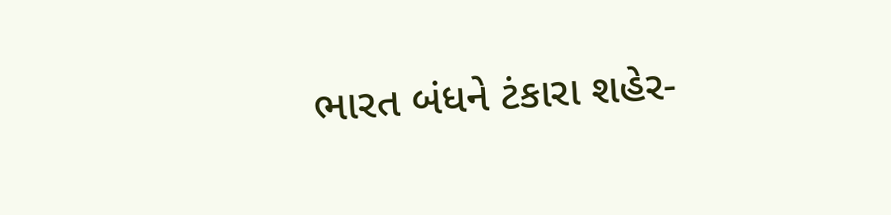ભારત બંધને ટંકારા શહેર-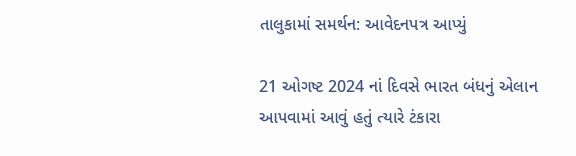તાલુકામાં સમર્થન: આવેદનપત્ર આપ્યું

21 ઓગષ્ટ 2024 નાં દિવસે ભારત બંધનું એલાન આપવામાં આવું હતું ત્યારે ટંકારા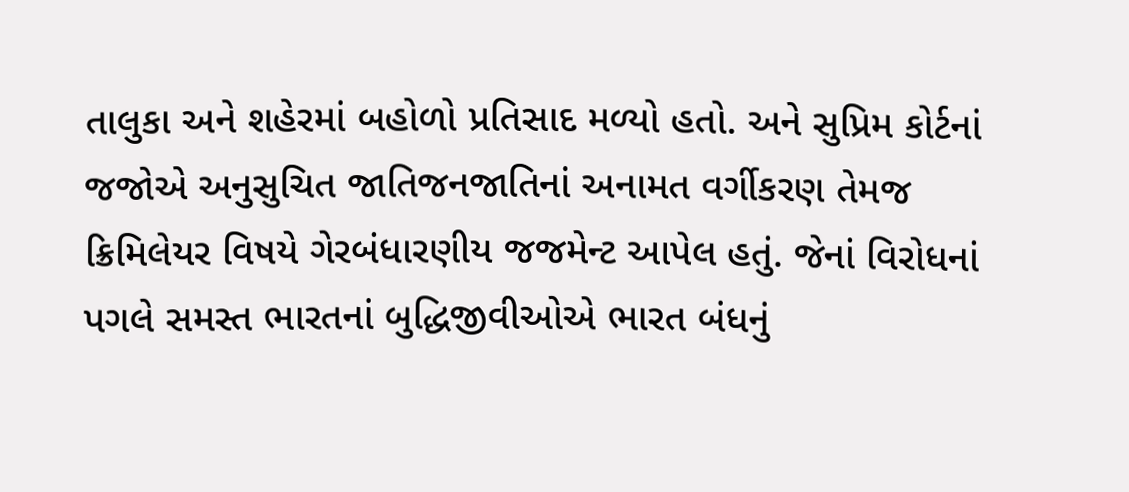તાલુકા અને શહેરમાં બહોળો પ્રતિસાદ મળ્યો હતો. અને સુપ્રિમ કોર્ટનાં જજોએ અનુસુચિત જાતિજનજાતિનાં અનામત વર્ગીકરણ તેમજ ક્રિમિલેયર વિષયે ગેરબંધારણીય જજમેન્ટ આપેલ હતું. જેનાં વિરોધનાં પગલે સમસ્ત ભારતનાં બુદ્ધિજીવીઓએ ભારત બંધનું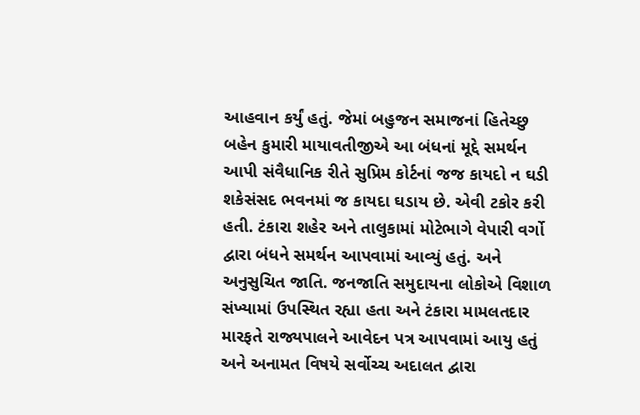આહવાન કર્યું હતું. જેમાં બહુજન સમાજનાં હિતેચ્છુ બહેન કુમારી માયાવતીજીએ આ બંધનાં મૂદ્દે સમર્થન આપી સંવૈધાનિક રીતે સુપ્રિમ કોર્ટનાં જજ કાયદો ન ઘડી શકેસંસદ ભવનમાં જ કાયદા ઘડાય છે. એવી ટકોર કરી હતી. ટંકારા શહેર અને તાલુકામાં મોટેભાગે વેપારી વર્ગો દ્વારા બંધને સમર્થન આપવામાં આવ્યું હતું. અને અનુસુચિત જાતિ. જનજાતિ સમુદાયના લોકોએ વિશાળ સંખ્યામાં ઉપસ્થિત રહ્યા હતા અને ટંકારા મામલતદાર મારફતે રાજ્યપાલને આવેદન પત્ર આપવામાં આયુ હતું અને અનામત વિષયે સર્વોચ્ચ અદાલત દ્વારા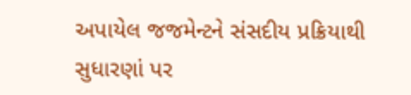અપાયેલ જજમેન્ટને સંસદીય પ્રક્રિયાથી સુધારણાં પર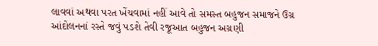લાવવાં અથવા પરત ખેંચવામાં નહીં આવે તો સમસ્ત બહુજન સમાજને ઉગ્ર આંદોલનનાં રસ્તે જવું પડશે તેવી રજૂઆત બહુજન અગ્રણી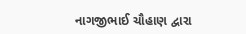નાગજીભાઈ ચૌહાણ દ્વારા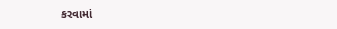કરવામાં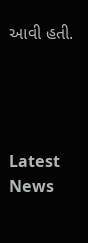આવી હતી.




Latest News